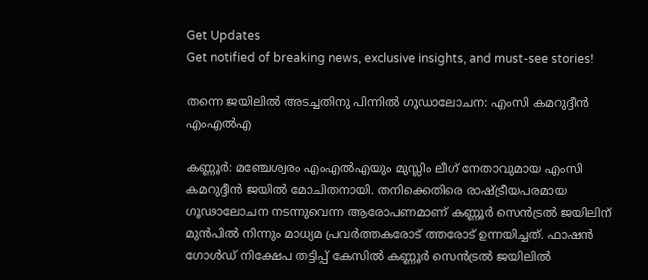Get Updates
Get notified of breaking news, exclusive insights, and must-see stories!

തന്നെ ജയിലിൽ അടച്ചതിനു പിന്നിൽ ഗൂഡാലോചന: എംസി കമറുദ്ദീൻ എംഎൽഎ

കണ്ണൂര്‍: മഞ്ചേശ്വരം എംഎൽഎയും മുസ്ലിം ലീഗ് നേതാവുമായ എംസി കമറുദ്ദീൻ ജയിൽ മോചിതനായി. തനിക്കെതിരെ രാഷ്ട്രീയപരമായ ഗൂഢാലോചന നടന്നുവെന്ന ആരോപണമാണ് കണ്ണൂർ സെൻട്രൽ ജയിലിന് മുൻപിൽ നിന്നും മാധ്യമ പ്രവർത്തകരോട് ത്തരോട് ഉന്നയിച്ചത്. ഫാഷന്‍ ഗോള്‍ഡ് നിക്ഷേപ തട്ടിപ്പ് കേസില്‍ കണ്ണൂർ സെൻട്രൽ ജയിലിൽ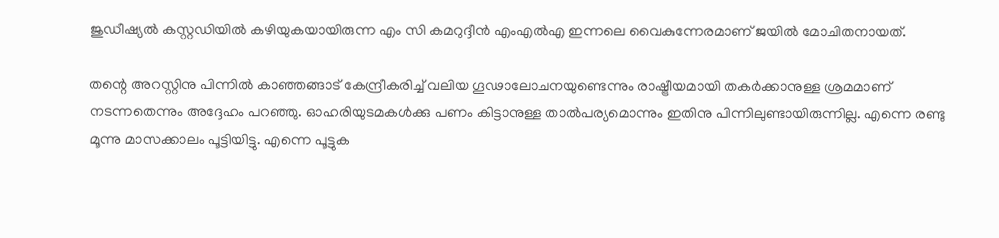ജുഡീഷ്യൽ കസ്റ്റഡിയിൽ കഴിയുകയായിരുന്ന എം സി കമറുദ്ദീന്‍ എംഎല്‍എ ഇന്നലെ വൈകുന്നേരമാണ് ജയില്‍ മോചിതനായത്.

തന്റെ അറസ്റ്റിനു പിന്നില്‍ കാഞ്ഞങ്ങാട് കേന്ദ്രീകരിച്ച് വലിയ ഗൂഢാലോചനയുണ്ടെന്നും രാഷ്ട്രീയമായി തകര്‍ക്കാനുള്ള ശ്രമമാണ് നടന്നതെന്നും അദ്ദേഹം പറഞ്ഞു. ഓഹരിയുടമകള്‍ക്കു പണം കിട്ടാനുള്ള താല്‍പര്യമൊന്നും ഇതിനു പിന്നിലുണ്ടായിരുന്നില്ല. എന്നെ രണ്ടു മൂന്നു മാസക്കാലം പൂട്ടിയിട്ടു. എന്നെ പൂട്ടുക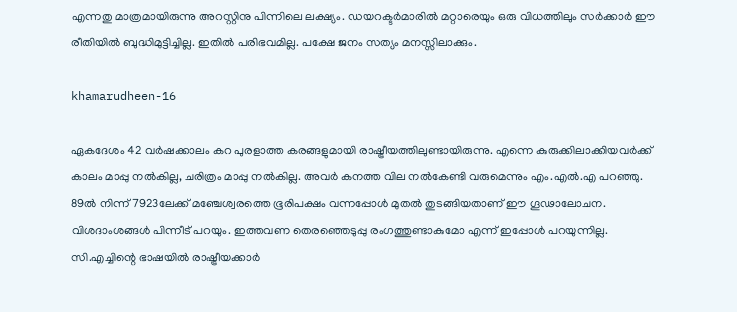എന്നതു മാത്രമായിരുന്നു അറസ്റ്റിനു പിന്നിലെ ലക്ഷ്യം. ഡയറക്ടര്‍മാരില്‍ മറ്റാരെയും ഒരു വിധത്തിലും സര്‍ക്കാര്‍ ഈ രീതിയിൽ ബുദ്ധിമുട്ടിച്ചില്ല. ഇതില്‍ പരിഭവമില്ല. പക്ഷേ ജനം സത്യം മനസ്സിലാക്കും.

khamarudheen-16

ഏകദേശം 42 വര്‍ഷക്കാലം കറ പുരളാത്ത കരങ്ങളുമായി രാഷ്ട്രീയത്തിലുണ്ടായിരുന്നു. എന്നെ കുരുക്കിലാക്കിയവര്‍ക്ക് കാലം മാപ്പു നല്‍കില്ല, ചരിത്രം മാപ്പു നല്‍കില്ല. അവര്‍ കനത്ത വില നല്‍കേണ്ടി വരുമെന്നും എം.എല്‍.എ പറഞ്ഞു. 89ല്‍ നിന്ന് 7923ലേക്ക് മഞ്ചേശ്വരത്തെ ഭൂരിപക്ഷം വന്നപ്പോള്‍ മുതല്‍ തുടങ്ങിയതാണ് ഈ ഗൂഢാലോചന. വിശദാംശങ്ങള്‍ പിന്നീട് പറയും. ഇത്തവണ തെരഞ്ഞെടുപ്പു രംഗത്തുണ്ടാകുമോ എന്ന് ഇപ്പോള്‍ പറയുന്നില്ല. സി.എച്ചിന്റെ ഭാഷയില്‍ രാഷ്ട്രീയക്കാര്‍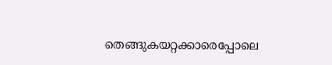തെങ്ങുകയറ്റക്കാരെപ്പോലെ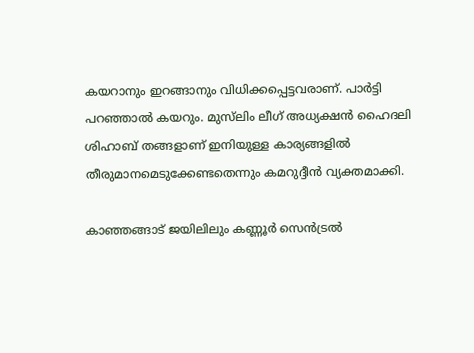കയറാനും ഇറങ്ങാനും വിധിക്കപ്പെട്ടവരാണ്. പാര്‍ട്ടി പറഞ്ഞാല്‍ കയറും. മുസ്‌ലിം ലീഗ് അധ്യക്ഷന്‍ ഹൈദലി ശിഹാബ് തങ്ങളാണ് ഇനിയുള്ള കാര്യങ്ങളില്‍ തീരുമാനമെടുക്കേണ്ടതെന്നും കമറുദ്ദീന്‍ വ്യക്തമാക്കി.

കാഞ്ഞങ്ങാട് ജയിലിലും കണ്ണൂര്‍ സെന്‍ട്രല്‍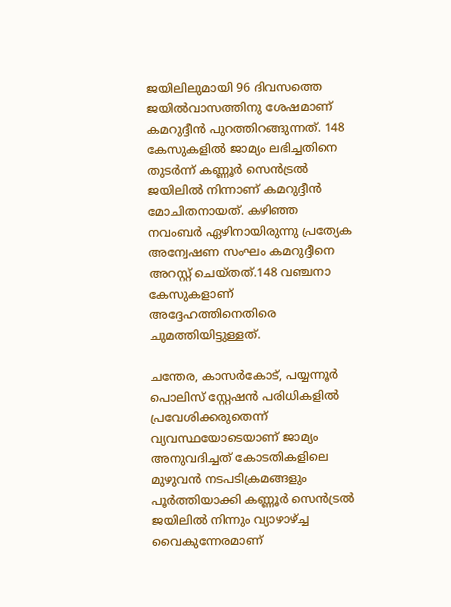ജയിലിലുമായി 96 ദിവസത്തെ ജയില്‍വാസത്തിനു ശേഷമാണ് കമറുദ്ദീന്‍ പുറത്തിറങ്ങുന്നത്. 148 കേസുകളില്‍ ജാമ്യം ലഭിച്ചതിനെ തുടര്‍ന്ന് കണ്ണൂര്‍ സെന്‍ട്രല്‍ ജയിലില്‍ നിന്നാണ് കമറുദ്ദീന്‍ മോചിതനായത്. കഴിഞ്ഞ നവംബര്‍ ഏഴിനായിരുന്നു പ്രത്യേക അന്വേഷണ സംഘം കമറുദ്ദീനെ അറസ്റ്റ് ചെയ്തത്.148 വഞ്ചനാ കേസുകളാണ് അദ്ദേഹത്തിനെതിരെ ചുമത്തിയിട്ടുള്ളത്.

ചന്തേര, കാസർകോട്, പയ്യന്നൂർ പൊലിസ് സ്റ്റേഷൻ പരിധികളിൽ പ്രവേശിക്കരുതെന്ന് വ്യവസ്ഥയോടെയാണ് ജാമ്യം അനുവദിച്ചത് കോടതികളിലെ മുഴുവൻ നടപടിക്രമങ്ങളും പൂർത്തിയാക്കി കണ്ണൂർ സെൻട്രൽ ജയിലിൽ നിന്നും വ്യാഴാഴ്ച്ച വൈകുന്നേരമാണ്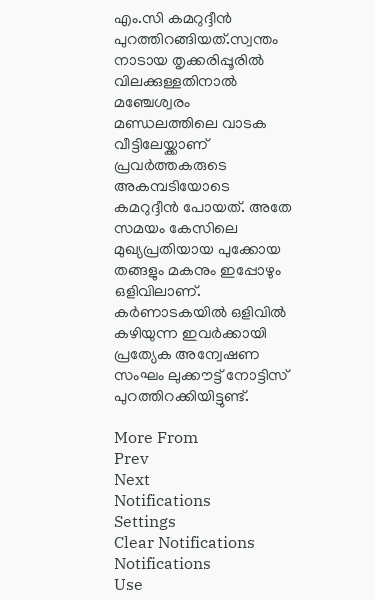എം.സി കമറുദ്ദീൻ പുറത്തിറങ്ങിയത്.സ്വന്തം നാടായ തൃക്കരിപ്പൂരിൽ വിലക്കുള്ളതിനാൽ മഞ്ചേശ്വരം മണ്ഡലത്തിലെ വാടക വീട്ടിലേയ്ക്കാണ് പ്രവർത്തകരുടെ അകമ്പടിയോടെ കമറുദ്ദീൻ പോയത്. അതേ സമയം കേസിലെ മുഖ്യപ്രതിയായ പുക്കോയ തങ്ങളും മകനും ഇപ്പോഴും ഒളിവിലാണ്. കർണാടകയിൽ ഒളിവിൽ കഴിയുന്ന ഇവർക്കായി പ്രത്യേക അന്വേഷണ സംഘം ലുക്കൗട്ട് നോട്ടിസ് പുറത്തിറക്കിയിട്ടുണ്ട്.

More From
Prev
Next
Notifications
Settings
Clear Notifications
Notifications
Use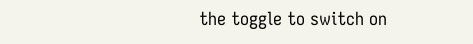the toggle to switch on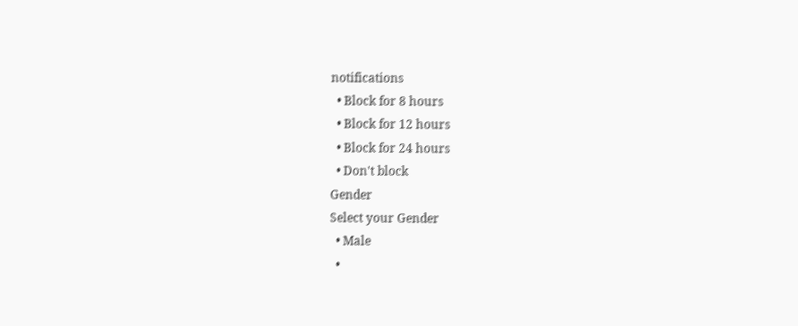notifications
  • Block for 8 hours
  • Block for 12 hours
  • Block for 24 hours
  • Don't block
Gender
Select your Gender
  • Male
  •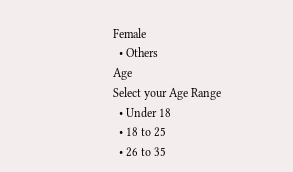Female
  • Others
Age
Select your Age Range
  • Under 18
  • 18 to 25
  • 26 to 35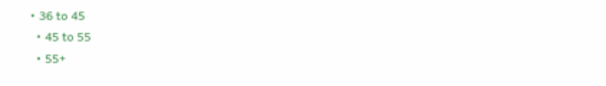• 36 to 45
  • 45 to 55
  • 55+